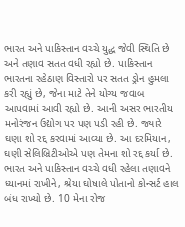ભારત અને પાકિસ્તાન વચ્ચે યુદ્ધ જેવી સ્થિતિ છે અને તણાવ સતત વધી રહ્યો છે. પાકિસ્તાન ભારતના રહેઠાણ વિસ્તારો પર સતત ડ્રોન હુમલા કરી રહ્યું છે, જેના માટે તેને યોગ્ય જવાબ આપવામાં આવી રહ્યો છે. આની અસર ભારતીય મનોરંજન ઉદ્યોગ પર પણ પડી રહી છે. જ્યારે ઘણા શો રદ્દ કરવામાં આવ્યા છે. આ દરમિયાન, ઘણી સેલિબ્રિટીઓએ પણ તેમના શો રદ્દ કર્યા છે.
ભારત અને પાકિસ્તાન વચ્ચે વધી રહેલા તણાવને ધ્યાનમાં રાખીને, શ્રેયા ઘોષાલે પોતાનો કોન્સર્ટ હાલ બંધ રાખ્યો છે. 10 મેના રોજ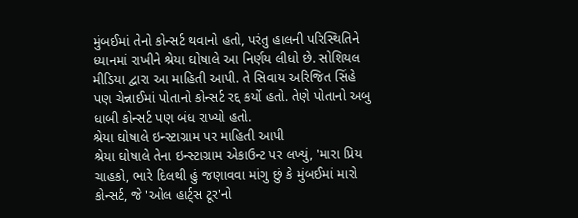મુંબઈમાં તેનો કોન્સર્ટ થવાનો હતો, પરંતુ હાલની પરિસ્થિતિને ધ્યાનમાં રાખીને શ્રેયા ઘોષાલે આ નિર્ણય લીધો છે. સોશિયલ મીડિયા દ્વારા આ માહિતી આપી. તે સિવાય અરિજિત સિંહે પણ ચેન્નાઈમાં પોતાનો કોન્સર્ટ રદ્દ કર્યો હતો. તેણે પોતાનો અબુ ધાબી કોન્સર્ટ પણ બંધ રાખ્યો હતો.
શ્રેયા ઘોષાલે ઇન્સ્ટાગ્રામ પર માહિતી આપી
શ્રેયા ઘોષાલે તેના ઇન્સ્ટાગ્રામ એકાઉન્ટ પર લખ્યું, 'મારા પ્રિય ચાહકો, ભારે દિલથી હું જણાવવા માંગુ છું કે મુંબઈમાં મારો કોન્સર્ટ, જે 'ઓલ હાર્ટ્સ ટૂર'નો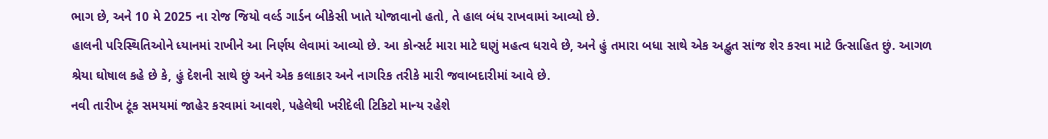ભાગ છે, અને 10 મે 2025 ના રોજ જિયો વર્લ્ડ ગાર્ડન બીકેસી ખાતે યોજાવાનો હતો, તે હાલ બંધ રાખવામાં આવ્યો છે.
હાલની પરિસ્થિતિઓને ધ્યાનમાં રાખીને આ નિર્ણય લેવામાં આવ્યો છે. આ કોન્સર્ટ મારા માટે ઘણું મહત્વ ધરાવે છે, અને હું તમારા બધા સાથે એક અદ્ભુત સાંજ શેર કરવા માટે ઉત્સાહિત છું. આગળ શ્રેયા ઘોષાલ કહે છે કે, હું દેશની સાથે છું અને એક કલાકાર અને નાગરિક તરીકે મારી જવાબદારીમાં આવે છે.
નવી તારીખ ટૂંક સમયમાં જાહેર કરવામાં આવશે, પહેલેથી ખરીદેલી ટિકિટો માન્ય રહેશે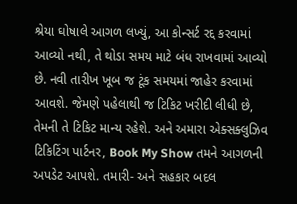શ્રેયા ઘોષાલે આગળ લખ્યું, આ કોન્સર્ટ રદ્દ કરવામાં આવ્યો નથી, તે થોડા સમય માટે બંધ રાખવામાં આવ્યો છે. નવી તારીખ ખૂબ જ ટૂંક સમયમાં જાહેર કરવામાં આવશે. જેમણે પહેલાથી જ ટિકિટ ખરીદી લીધી છે, તેમની તે ટિકિટ માન્ય રહેશે. અને અમારા એક્સક્લુઝિવ ટિકિટિંગ પાર્ટનર, Book My Show તમને આગળની અપડેટ આપશે. તમારી- અને સહકાર બદલ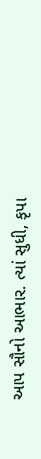આપ સૌનો આભાર. ત્યાં સુધી, કૃપા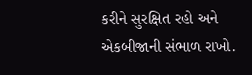કરીને સુરક્ષિત રહો અને એકબીજાની સંભાળ રાખો.